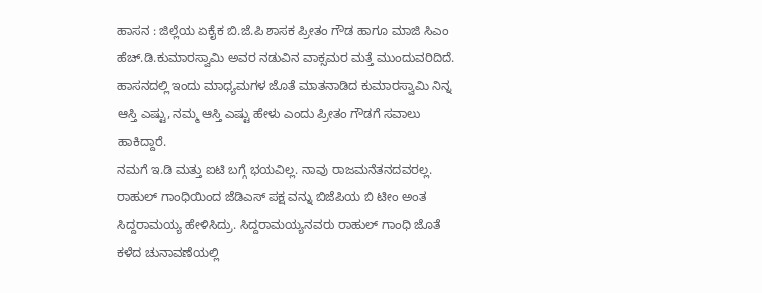ಹಾಸನ : ಜಿಲ್ಲೆಯ ಏಕೈಕ ಬಿ.ಜೆ.ಪಿ ಶಾಸಕ ಪ್ರೀತಂ ಗೌಡ ಹಾಗೂ ಮಾಜಿ ಸಿಎಂ ಹೆಚ್.ಡಿ.ಕುಮಾರಸ್ವಾಮಿ ಅವರ ನಡುವಿನ ವಾಕ್ಸಮರ ಮತ್ತೆ ಮುಂದುವರಿದಿದೆ. ಹಾಸನದಲ್ಲಿ ಇಂದು ಮಾಧ್ಯಮಗಳ ಜೊತೆ ಮಾತನಾಡಿದ ಕುಮಾರಸ್ವಾಮಿ ನಿನ್ನ ಆಸ್ತಿ ಎಷ್ಟು, ನಮ್ಮ ಆಸ್ತಿ ಎಷ್ಟು ಹೇಳು ಎಂದು ಪ್ರೀತಂ ಗೌಡಗೆ ಸವಾಲು ಹಾಕಿದ್ದಾರೆ.
ನಮಗೆ ಇ.ಡಿ ಮತ್ತು ಐಟಿ ಬಗ್ಗೆ ಭಯವಿಲ್ಲ. ನಾವು ರಾಜಮನೆತನದವರಲ್ಲ. ರಾಹುಲ್ ಗಾಂಧಿಯಿಂದ ಜೆಡಿಎಸ್ ಪಕ್ಷ ವನ್ನು ಬಿಜೆಪಿಯ ಬಿ ಟೀಂ ಅಂತ ಸಿದ್ದರಾಮಯ್ಯ ಹೇಳಿಸಿದ್ರು. ಸಿದ್ದರಾಮಯ್ಯನವರು ರಾಹುಲ್ ಗಾಂಧಿ ಜೊತೆ ಕಳೆದ ಚುನಾವಣೆಯಲ್ಲಿ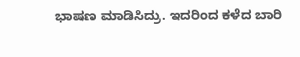ಭಾಷಣ ಮಾಡಿಸಿದ್ರು. ಇದರಿಂದ ಕಳೆದ ಬಾರಿ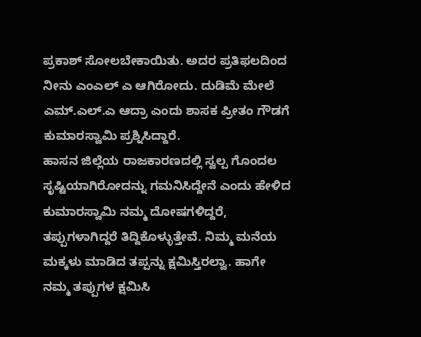ಪ್ರಕಾಶ್ ಸೋಲಬೇಕಾಯಿತು. ಅದರ ಪ್ರತಿಫಲದಿಂದ ನೀನು ಎಂಎಲ್ ಎ ಆಗಿರೋದು. ದುಡಿಮೆ ಮೇಲೆ ಎಮ್.ಎಲ್.ಎ ಆದ್ರಾ ಎಂದು ಶಾಸಕ ಪ್ರೀತಂ ಗೌಡಗೆ ಕುಮಾರಸ್ವಾಮಿ ಪ್ರಶ್ನಿಸಿದ್ದಾರೆ.
ಹಾಸನ ಜಿಲ್ಲೆಯ ರಾಜಕಾರಣದಲ್ಲಿ ಸ್ವಲ್ಪ ಗೊಂದಲ ಸೃಷ್ಟಿಯಾಗಿರೋದನ್ನು ಗಮನಿಸಿದ್ದೇನೆ ಎಂದು ಹೇಳಿದ ಕುಮಾರಸ್ವಾಮಿ ನಮ್ಮ ದೋಷಗಳಿದ್ದರೆ, ತಪ್ಪುಗಳಾಗಿದ್ದರೆ ತಿದ್ದಿಕೊಳ್ಳುತ್ತೇವೆ. ನಿಮ್ಮ ಮನೆಯ ಮಕ್ಕಳು ಮಾಡಿದ ತಪ್ಪನ್ನು ಕ್ಷಮಿಸ್ತಿರಲ್ವಾ. ಹಾಗೇ ನಮ್ಮ ತಪ್ಪುಗಳ ಕ್ಷಮಿಸಿ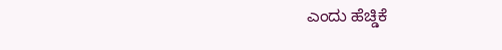ಎಂದು ಹೆಚ್ಡಿಕೆ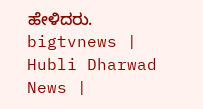ಹೇಳಿದರು.
bigtvnews | Hubli Dharwad News |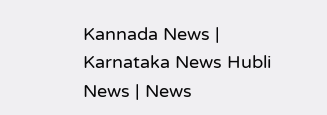Kannada News | Karnataka News Hubli News | News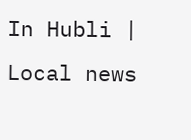In Hubli | Local news